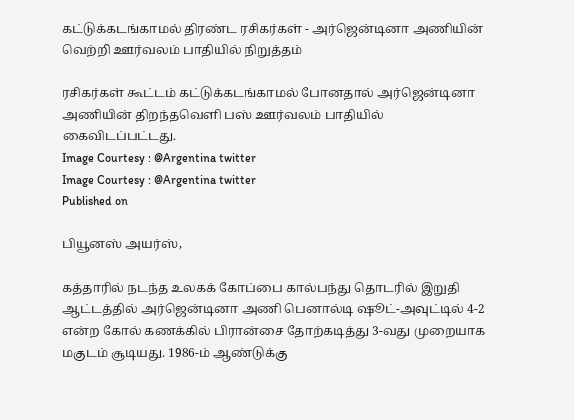கட்டுக்கடங்காமல் திரண்ட ரசிகர்கள் - அர்ஜென்டினா அணியின் வெற்றி ஊர்வலம் பாதியில் நிறுத்தம்

ரசிகர்கள் கூட்டம் கட்டுக்கடங்காமல் போனதால் அர்ஜென்டினா அணியின் திறந்தவெளி பஸ் ஊர்வலம் பாதியில் கைவிடப்பட்டது.
Image Courtesy : @Argentina twitter
Image Courtesy : @Argentina twitter
Published on

பியூனஸ் அயர்ஸ்,

கத்தாரில் நடந்த உலகக் கோப்பை கால்பந்து தொடரில் இறுதி ஆட்டத்தில் அர்ஜென்டினா அணி பெனால்டி ஷூட்-அவுட்டில் 4-2 என்ற கோல் கணக்கில் பிரான்சை தோற்கடித்து 3-வது முறையாக மகுடம் சூடியது. 1986-ம் ஆண்டுக்கு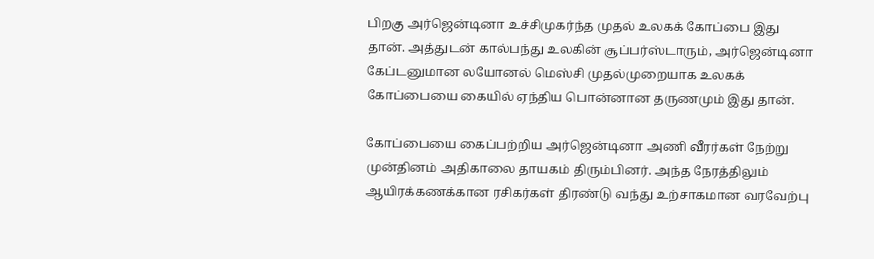பிறகு அர்ஜென்டினா உச்சிமுகர்ந்த முதல் உலகக் கோப்பை இது தான். அத்துடன் கால்பந்து உலகின் சூப்பர்ஸ்டாரும், அர்ஜென்டினா கேப்டனுமான லயோனல் மெஸ்சி முதல்முறையாக உலகக் கோப்பையை கையில் ஏந்திய பொன்னான தருணமும் இது தான்.

கோப்பையை கைப்பற்றிய அர்ஜென்டினா அணி வீரர்கள் நேற்று முன்தினம் அதிகாலை தாயகம் திரும்பினர். அந்த நேரத்திலும் ஆயிரக்கணக்கான ரசிகர்கள் திரண்டு வந்து உற்சாகமான வரவேற்பு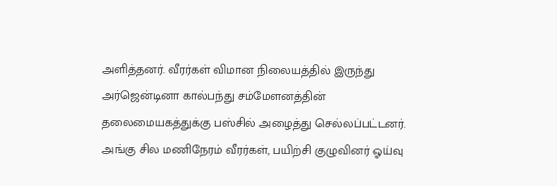அளித்தனர். வீரர்கள் விமான நிலையத்தில் இருந்து அர்ஜென்டினா கால்பந்து சம்மேளனத்தின் தலைமையகத்துக்கு பஸ்சில் அழைத்து செல்லப்பட்டனர். அங்கு சில மணிநேரம் வீரர்கள், பயிற்சி குழுவினர் ஓய்வு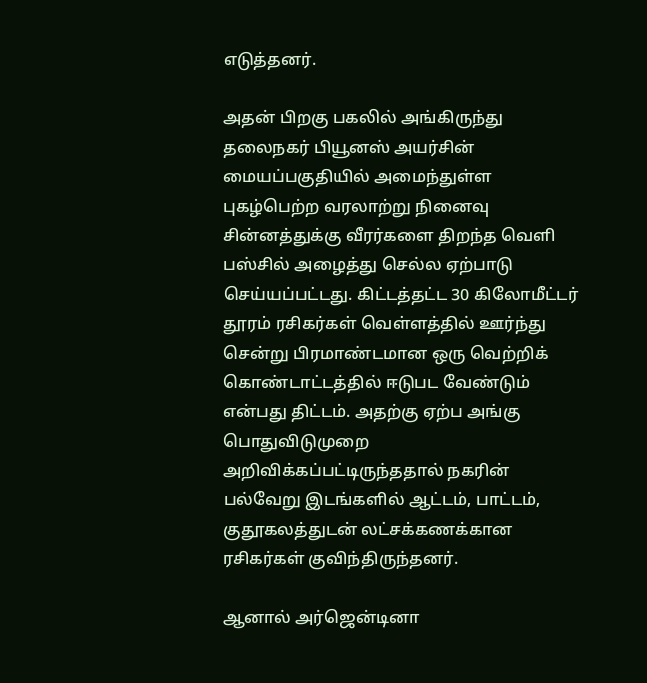எடுத்தனர்.

அதன் பிறகு பகலில் அங்கிருந்து தலைநகர் பியூனஸ் அயர்சின் மையப்பகுதியில் அமைந்துள்ள புகழ்பெற்ற வரலாற்று நினைவு சின்னத்துக்கு வீரர்களை திறந்த வெளி பஸ்சில் அழைத்து செல்ல ஏற்பாடு செய்யப்பட்டது. கிட்டத்தட்ட 30 கிலோமீட்டர் தூரம் ரசிகர்கள் வெள்ளத்தில் ஊர்ந்து சென்று பிரமாண்டமான ஒரு வெற்றிக் கொண்டாட்டத்தில் ஈடுபட வேண்டும் என்பது திட்டம். அதற்கு ஏற்ப அங்கு பொதுவிடுமுறை அறிவிக்கப்பட்டிருந்ததால் நகரின் பல்வேறு இடங்களில் ஆட்டம், பாட்டம், குதூகலத்துடன் லட்சக்கணக்கான ரசிகர்கள் குவிந்திருந்தனர்.

ஆனால் அர்ஜென்டினா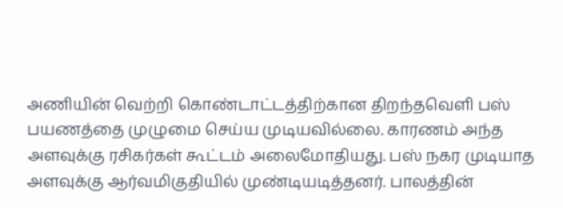அணியின் வெற்றி கொண்டாட்டத்திற்கான திறந்தவெளி பஸ் பயணத்தை முழுமை செய்ய முடியவில்லை. காரணம் அந்த அளவுக்கு ரசிகர்கள் கூட்டம் அலைமோதியது. பஸ் நகர முடியாத அளவுக்கு ஆர்வமிகுதியில் முண்டியடித்தனர். பாலத்தின்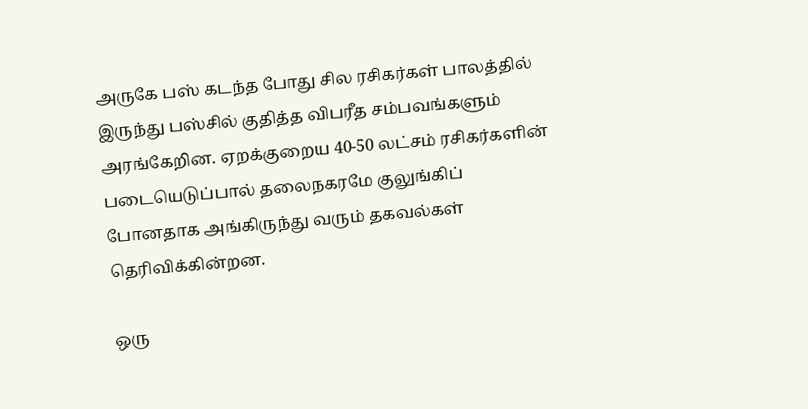அருகே பஸ் கடந்த போது சில ரசிகர்கள் பாலத்தில் இருந்து பஸ்சில் குதித்த விபரீத சம்பவங்களும் அரங்கேறின. ஏறக்குறைய 40-50 லட்சம் ரசிகர்களின் படையெடுப்பால் தலைநகரமே குலுங்கிப் போனதாக அங்கிருந்து வரும் தகவல்கள் தெரிவிக்கின்றன.

ஒரு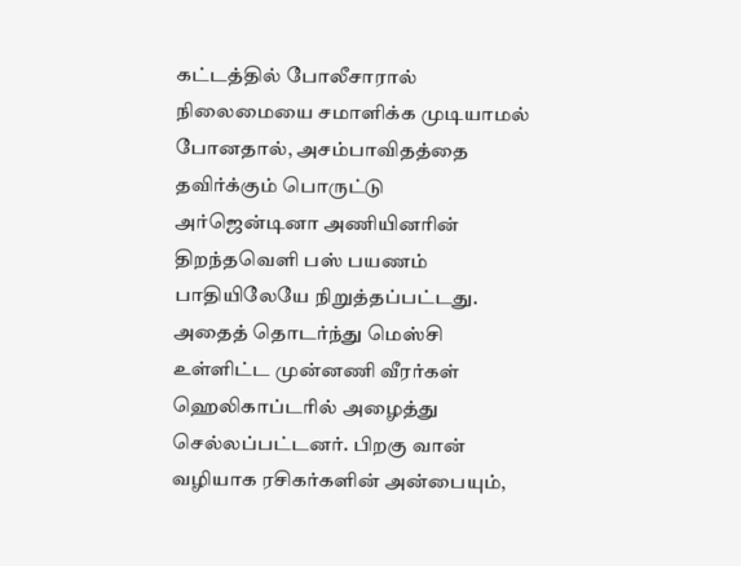கட்டத்தில் போலீசாரால் நிலைமையை சமாளிக்க முடியாமல் போனதால், அசம்பாவிதத்தை தவிர்க்கும் பொருட்டு அர்ஜென்டினா அணியினரின் திறந்தவெளி பஸ் பயணம் பாதியிலேயே நிறுத்தப்பட்டது. அதைத் தொடர்ந்து மெஸ்சி உள்ளிட்ட முன்னணி வீரர்கள் ஹெலிகாப்டரில் அழைத்து செல்லப்பட்டனர். பிறகு வான் வழியாக ரசிகர்களின் அன்பையும்,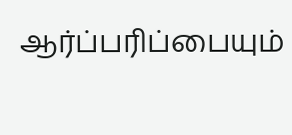ஆர்ப்பரிப்பையும்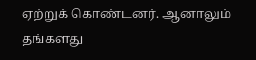ஏற்றுக் கொண்டனர். ஆனாலும் தங்களது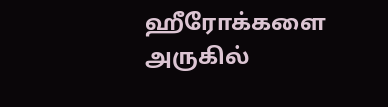ஹீரோக்களை அருகில்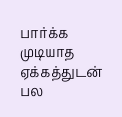பார்க்க முடியாத ஏக்கத்துடன் பல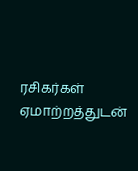ரசிகர்கள் ஏமாற்றத்துடன்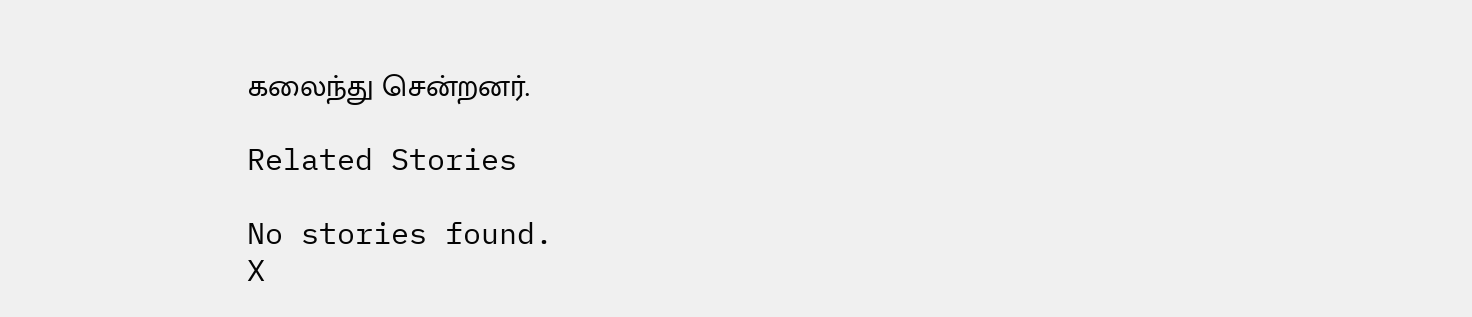கலைந்து சென்றனர்.

Related Stories

No stories found.
X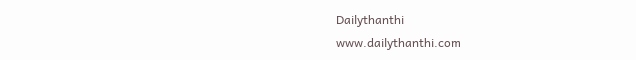Dailythanthi
www.dailythanthi.com